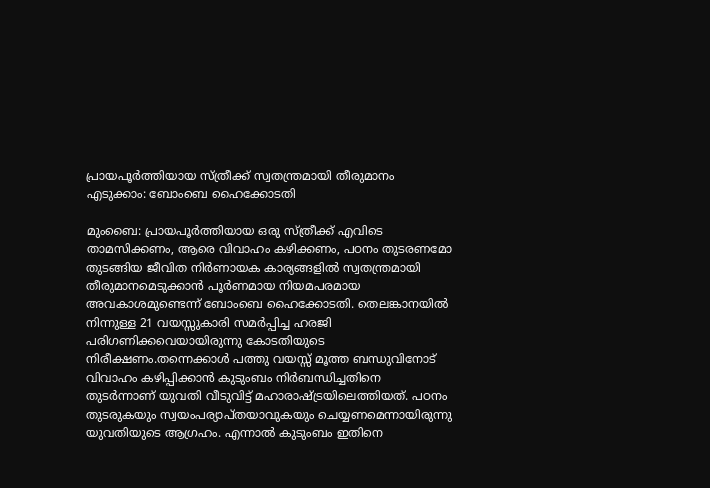പ്രായപൂര്‍ത്തിയായ സ്ത്രീക്ക് സ്വതന്ത്രമായി തീരുമാനം എടുക്കാം: ബോംബെ ഹൈക്കോടതി

മുംബൈ: പ്രായപൂര്‍ത്തിയായ ഒരു സ്ത്രീക്ക് എവിടെ താമസിക്കണം, ആരെ വിവാഹം കഴിക്കണം, പഠനം തുടരണമോ തുടങ്ങിയ ജീവിത നിര്‍ണായക കാര്യങ്ങളില്‍ സ്വതന്ത്രമായി തീരുമാനമെടുക്കാന്‍ പൂര്‍ണമായ നിയമപരമായ അവകാശമുണ്ടെന്ന് ബോംബെ ഹൈക്കോടതി. തെലങ്കാനയില്‍ നിന്നുള്ള 21 വയസ്സുകാരി സമര്‍പ്പിച്ച ഹരജി പരിഗണിക്കവെയായിരുന്നു കോടതിയുടെ നിരീക്ഷണം.തന്നെക്കാള്‍ പത്തു വയസ്സ് മൂത്ത ബന്ധുവിനോട് വിവാഹം കഴിപ്പിക്കാന്‍ കുടുംബം നിര്‍ബന്ധിച്ചതിനെ തുടര്‍ന്നാണ് യുവതി വീടുവിട്ട് മഹാരാഷ്ട്രയിലെത്തിയത്. പഠനം തുടരുകയും സ്വയംപര്യാപ്തയാവുകയും ചെയ്യണമെന്നായിരുന്നു യുവതിയുടെ ആഗ്രഹം. എന്നാല്‍ കുടുംബം ഇതിനെ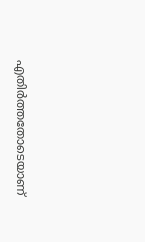എതിര്‍ത്തതോടെയാണ്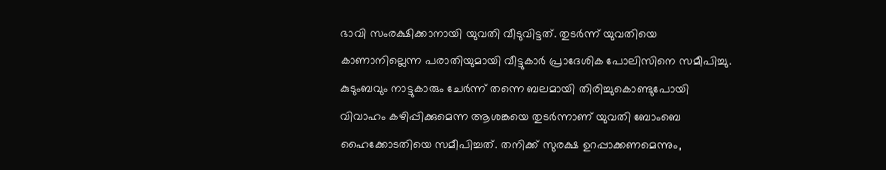ഭാവി സംരക്ഷിക്കാനായി യുവതി വീടുവിട്ടത്. തുടര്‍ന്ന് യുവതിയെ കാണാനില്ലെന്ന പരാതിയുമായി വീട്ടുകാര്‍ പ്രാദേശിക പോലിസിനെ സമീപിച്ചു. കുടുംബവും നാട്ടുകാരും ചേര്‍ന്ന് തന്നെ ബലമായി തിരിച്ചുകൊണ്ടുപോയി വിവാഹം കഴിപ്പിക്കുമെന്ന ആശങ്കയെ തുടര്‍ന്നാണ് യുവതി ബോംബെ ഹൈക്കോടതിയെ സമീപിച്ചത്. തനിക്ക് സുരക്ഷ ഉറപ്പാക്കണമെന്നും,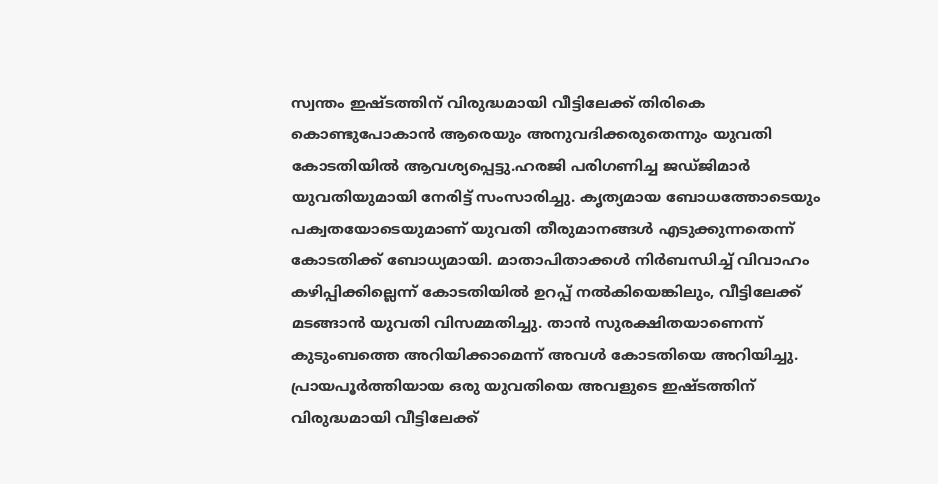സ്വന്തം ഇഷ്ടത്തിന് വിരുദ്ധമായി വീട്ടിലേക്ക് തിരികെ കൊണ്ടുപോകാന്‍ ആരെയും അനുവദിക്കരുതെന്നും യുവതി കോടതിയില്‍ ആവശ്യപ്പെട്ടു.ഹരജി പരിഗണിച്ച ജഡ്ജിമാര്‍ യുവതിയുമായി നേരിട്ട് സംസാരിച്ചു. കൃത്യമായ ബോധത്തോടെയും പക്വതയോടെയുമാണ് യുവതി തീരുമാനങ്ങള്‍ എടുക്കുന്നതെന്ന് കോടതിക്ക് ബോധ്യമായി. മാതാപിതാക്കള്‍ നിര്‍ബന്ധിച്ച് വിവാഹം കഴിപ്പിക്കില്ലെന്ന് കോടതിയില്‍ ഉറപ്പ് നല്‍കിയെങ്കിലും, വീട്ടിലേക്ക് മടങ്ങാന്‍ യുവതി വിസമ്മതിച്ചു. താന്‍ സുരക്ഷിതയാണെന്ന് കുടുംബത്തെ അറിയിക്കാമെന്ന് അവള്‍ കോടതിയെ അറിയിച്ചു. പ്രായപൂര്‍ത്തിയായ ഒരു യുവതിയെ അവളുടെ ഇഷ്ടത്തിന് വിരുദ്ധമായി വീട്ടിലേക്ക്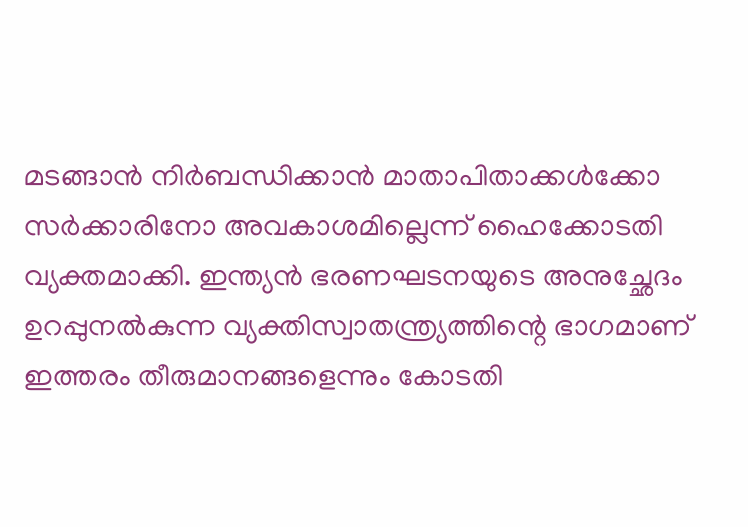മടങ്ങാന്‍ നിര്‍ബന്ധിക്കാന്‍ മാതാപിതാക്കള്‍ക്കോ സര്‍ക്കാരിനോ അവകാശമില്ലെന്ന് ഹൈക്കോടതി വ്യക്തമാക്കി. ഇന്ത്യന്‍ ഭരണഘടനയുടെ അനുച്ഛേദം ഉറപ്പുനല്‍കുന്ന വ്യക്തിസ്വാതന്ത്ര്യത്തിന്റെ ഭാഗമാണ് ഇത്തരം തീരുമാനങ്ങളെന്നും കോടതി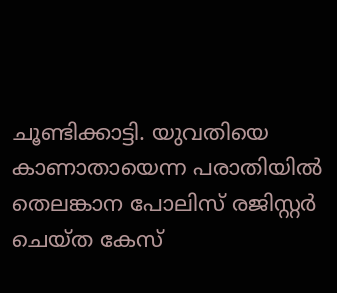ചൂണ്ടിക്കാട്ടി. യുവതിയെ കാണാതായെന്ന പരാതിയില്‍ തെലങ്കാന പോലിസ് രജിസ്റ്റര്‍ ചെയ്ത കേസ്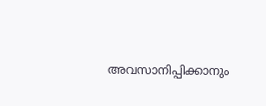അവസാനിപ്പിക്കാനും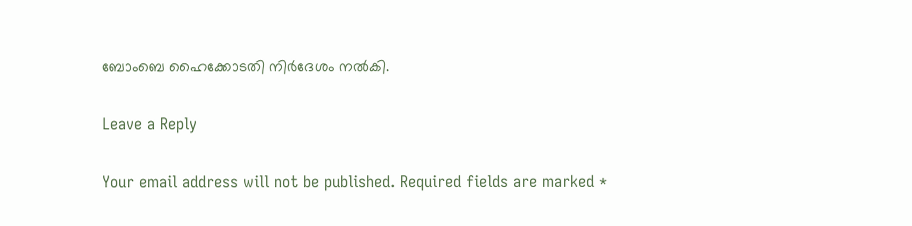ബോംബെ ഹൈക്കോടതി നിര്‍ദേശം നല്‍കി.

Leave a Reply

Your email address will not be published. Required fields are marked *